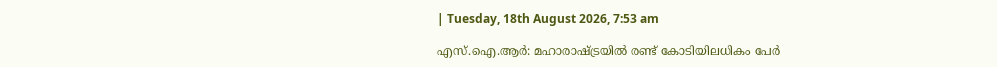| Tuesday, 18th August 2026, 7:53 am

എസ്.ഐ.ആര്‍: മഹാരാഷ്ട്രയില്‍ രണ്ട് കോടിയിലധികം പേര്‍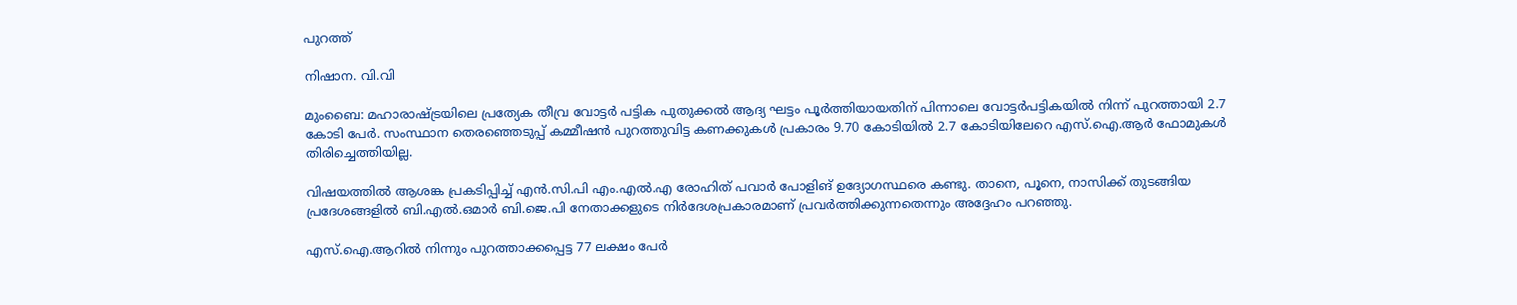പുറത്ത്

നിഷാന. വി.വി

മുംബൈ: മഹാരാഷ്ട്രയിലെ പ്രത്യേക തീവ്ര വോട്ടര്‍ പട്ടിക പുതുക്കല്‍ ആദ്യ ഘട്ടം പൂര്‍ത്തിയായതിന് പിന്നാലെ വോട്ടര്‍പട്ടികയില്‍ നിന്ന് പുറത്തായി 2.7 കോടി പേര്‍. സംസ്ഥാന തെരഞ്ഞെടുപ്പ് കമ്മീഷന്‍ പുറത്തുവിട്ട കണക്കുകള്‍ പ്രകാരം 9.70 കോടിയില്‍ 2.7 കോടിയിലേറെ എസ്.ഐ.ആര്‍ ഫോമുകള്‍ തിരിച്ചെത്തിയില്ല.

വിഷയത്തില്‍ ആശങ്ക പ്രകടിപ്പിച്ച് എന്‍.സി.പി എം.എല്‍.എ രോഹിത് പവാര്‍ പോളിങ് ഉദ്യോഗസ്ഥരെ കണ്ടു. താനെ, പൂനെ, നാസിക്ക് തുടങ്ങിയ പ്രദേശങ്ങളില്‍ ബി.എല്‍.ഒമാര്‍ ബി.ജെ.പി നേതാക്കളുടെ നിര്‍ദേശപ്രകാരമാണ് പ്രവര്‍ത്തിക്കുന്നതെന്നും അദ്ദേഹം പറഞ്ഞു.

എസ്.ഐ.ആറില്‍ നിന്നും പുറത്താക്കപ്പെട്ട 77 ലക്ഷം പേര്‍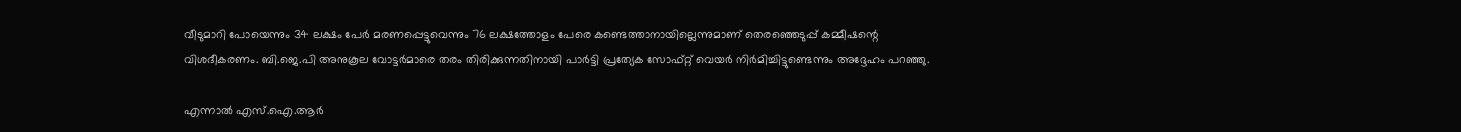വീടുമാറി പോയെന്നും 34 ലക്ഷം പേര്‍ മരണപ്പെട്ടുവെന്നും 76 ലക്ഷത്തോളം പേരെ കണ്ടെത്താനായില്ലെന്നുമാണ് തെരഞ്ഞെടുപ്പ് കമ്മീഷന്റെ വിശദീകരണം. ബി.ജെ.പി അനുകൂല വോട്ടര്‍മാരെ തരം തിരിക്കുന്നതിനായി പാര്‍ട്ടി പ്രത്യേക സോഫ്റ്റ് വെയര്‍ നിര്‍മിച്ചിട്ടുണ്ടെന്നും അദ്ദേഹം പറഞ്ഞു.

എന്നാല്‍ എസ്.ഐ.ആര്‍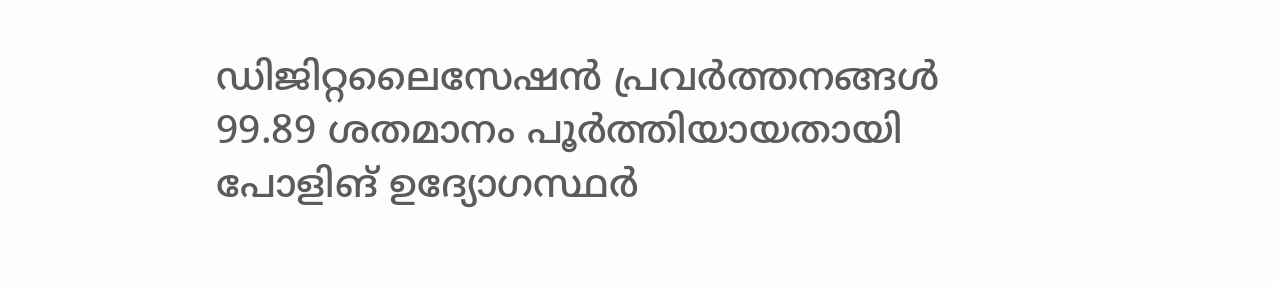ഡിജിറ്റലൈസേഷന്‍ പ്രവര്‍ത്തനങ്ങള്‍ 99.89 ശതമാനം പൂര്‍ത്തിയായതായി പോളിങ് ഉദ്യോഗസ്ഥര്‍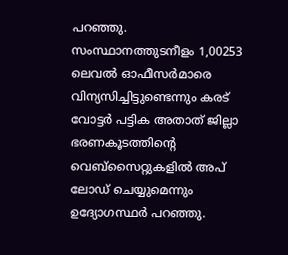പറഞ്ഞു. സംസ്ഥാനത്തുടനീളം 1,00253 ലെവല്‍ ഓഫീസര്‍മാരെ വിന്യസിച്ചിട്ടുണ്ടെന്നും കരട് വോട്ടര്‍ പട്ടിക അതാത് ജില്ലാ ഭരണകൂടത്തിന്റെ വെബ്‌സൈറ്റുകളില്‍ അപ് ലോഡ് ചെയ്യുമെന്നും ഉദ്യോഗസ്ഥര്‍ പറഞ്ഞു.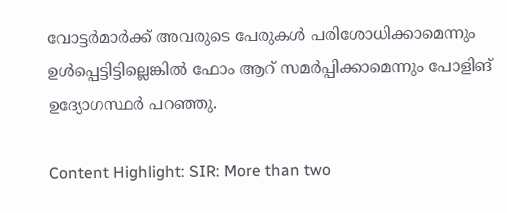വോട്ടര്‍മാര്‍ക്ക് അവരുടെ പേരുകള്‍ പരിശോധിക്കാമെന്നും ഉള്‍പ്പെട്ടിട്ടില്ലെങ്കില്‍ ഫോം ആറ് സമര്‍പ്പിക്കാമെന്നും പോളിങ് ഉദ്യോഗസ്ഥര്‍ പറഞ്ഞു.

Content Highlight: SIR: More than two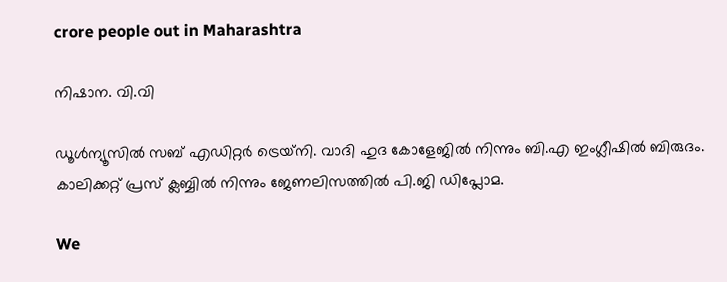crore people out in Maharashtra

നിഷാന. വി.വി

ഡൂള്‍ന്യൂസില്‍ സബ് എഡിറ്റര്‍ ട്രെയ്‌നി. വാദി ഹുദ കോളേജില്‍ നിന്നും ബി.എ ഇംഗ്ലീഷില്‍ ബിരുദം. കാലിക്കറ്റ് പ്രസ് ക്ലബ്ബില്‍ നിന്നും ജേണലിസത്തില്‍ പി.ജി ഡിപ്ലോമ.

We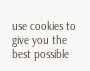use cookies to give you the best possible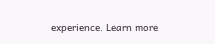experience. Learn more